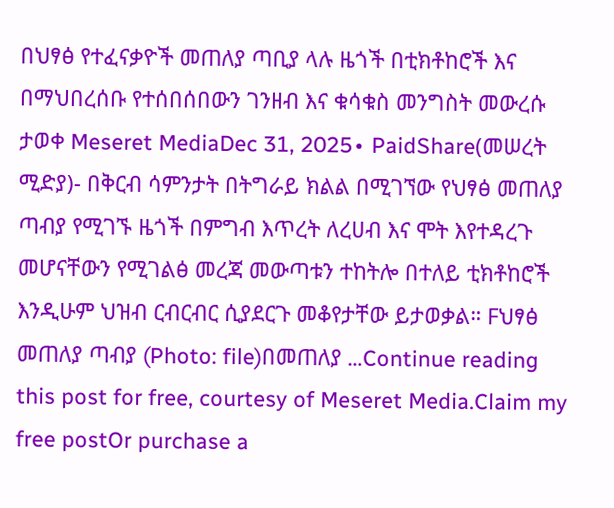በህፃፅ የተፈናቃዮች መጠለያ ጣቢያ ላሉ ዜጎች በቲክቶከሮች እና በማህበረሰቡ የተሰበሰበውን ገንዘብ እና ቁሳቁስ መንግስት መውረሱ ታወቀ Meseret MediaDec 31, 2025∙ PaidShare(መሠረት ሚድያ)- በቅርብ ሳምንታት በትግራይ ክልል በሚገኘው የህፃፅ መጠለያ ጣብያ የሚገኙ ዜጎች በምግብ እጥረት ለረሀብ እና ሞት እየተዳረጉ መሆናቸውን የሚገልፅ መረጃ መውጣቱን ተከትሎ በተለይ ቲክቶከሮች እንዲሁም ህዝብ ርብርብር ሲያደርጉ መቆየታቸው ይታወቃል። Fህፃፅ መጠለያ ጣብያ (Photo: file)በመጠለያ …Continue reading this post for free, courtesy of Meseret Media.Claim my free postOr purchase a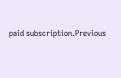paid subscription.Previous